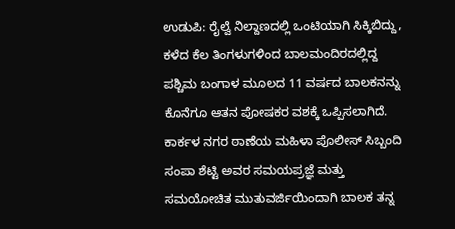ಉಡುಪಿ: ರೈಲ್ವೆ ನಿಲ್ದಾಣದಲ್ಲಿ ಒಂಟಿಯಾಗಿ ಸಿಕ್ಕಿಬಿದ್ದು, ಕಳೆದ ಕೆಲ ತಿಂಗಳುಗಳಿಂದ ಬಾಲಮಂದಿರದಲ್ಲಿದ್ದ ಪಶ್ಚಿಮ ಬಂಗಾಳ ಮೂಲದ 11 ವರ್ಷದ ಬಾಲಕನನ್ನು ಕೊನೆಗೂ ಆತನ ಪೋಷಕರ ವಶಕ್ಕೆ ಒಪ್ಪಿಸಲಾಗಿದೆ. ಕಾರ್ಕಳ ನಗರ ಠಾಣೆಯ ಮಹಿಳಾ ಪೊಲೀಸ್ ಸಿಬ್ಬಂದಿ ಸಂಪಾ ಶೆಟ್ಟಿ ಅವರ ಸಮಯಪ್ರಜ್ಞೆ ಮತ್ತು ಸಮಯೋಚಿತ ಮುತುವರ್ಜಿಯಿಂದಾಗಿ ಬಾಲಕ ತನ್ನ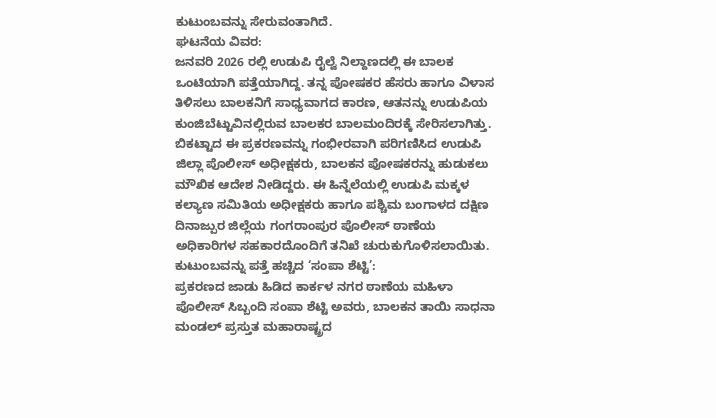ಕುಟುಂಬವನ್ನು ಸೇರುವಂತಾಗಿದೆ.
ಘಟನೆಯ ವಿವರ:
ಜನವರಿ 2026 ರಲ್ಲಿ ಉಡುಪಿ ರೈಲ್ವೆ ನಿಲ್ದಾಣದಲ್ಲಿ ಈ ಬಾಲಕ ಒಂಟಿಯಾಗಿ ಪತ್ತೆಯಾಗಿದ್ದ. ತನ್ನ ಪೋಷಕರ ಹೆಸರು ಹಾಗೂ ವಿಳಾಸ ತಿಳಿಸಲು ಬಾಲಕನಿಗೆ ಸಾಧ್ಯವಾಗದ ಕಾರಣ, ಆತನನ್ನು ಉಡುಪಿಯ ಕುಂಜಿಬೆಟ್ಟುವಿನಲ್ಲಿರುವ ಬಾಲಕರ ಬಾಲಮಂದಿರಕ್ಕೆ ಸೇರಿಸಲಾಗಿತ್ತು.
ಬಿಕಟ್ಟಾದ ಈ ಪ್ರಕರಣವನ್ನು ಗಂಭೀರವಾಗಿ ಪರಿಗಣಿಸಿದ ಉಡುಪಿ ಜಿಲ್ಲಾ ಪೊಲೀಸ್ ಅಧೀಕ್ಷಕರು, ಬಾಲಕನ ಪೋಷಕರನ್ನು ಹುಡುಕಲು ಮೌಖಿಕ ಆದೇಶ ನೀಡಿದ್ದರು. ಈ ಹಿನ್ನೆಲೆಯಲ್ಲಿ ಉಡುಪಿ ಮಕ್ಕಳ ಕಲ್ಯಾಣ ಸಮಿತಿಯ ಅಧೀಕ್ಷಕರು ಹಾಗೂ ಪಶ್ಚಿಮ ಬಂಗಾಳದ ದಕ್ಷಿಣ ದಿನಾಜ್ಪುರ ಜಿಲ್ಲೆಯ ಗಂಗರಾಂಪುರ ಪೊಲೀಸ್ ಠಾಣೆಯ ಅಧಿಕಾರಿಗಳ ಸಹಕಾರದೊಂದಿಗೆ ತನಿಖೆ ಚುರುಕುಗೊಳಿಸಲಾಯಿತು.
ಕುಟುಂಬವನ್ನು ಪತ್ತೆ ಹಚ್ಚಿದ ‘ಸಂಪಾ ಶೆಟ್ಟಿ’:
ಪ್ರಕರಣದ ಜಾಡು ಹಿಡಿದ ಕಾರ್ಕಳ ನಗರ ಠಾಣೆಯ ಮಹಿಳಾ ಪೊಲೀಸ್ ಸಿಬ್ಬಂದಿ ಸಂಪಾ ಶೆಟ್ಟಿ ಅವರು, ಬಾಲಕನ ತಾಯಿ ಸಾಧನಾ ಮಂಡಲ್ ಪ್ರಸ್ತುತ ಮಹಾರಾಷ್ಟ್ರದ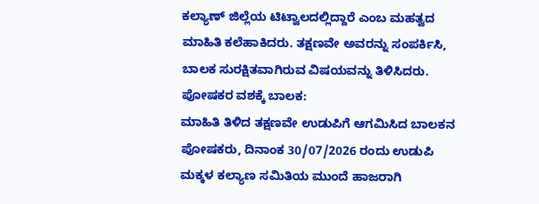ಕಲ್ಯಾಣ್ ಜಿಲ್ಲೆಯ ಟಿಟ್ವಾಲದಲ್ಲಿದ್ದಾರೆ ಎಂಬ ಮಹತ್ವದ ಮಾಹಿತಿ ಕಲೆಹಾಕಿದರು. ತಕ್ಷಣವೇ ಅವರನ್ನು ಸಂಪರ್ಕಿಸಿ, ಬಾಲಕ ಸುರಕ್ಷಿತವಾಗಿರುವ ವಿಷಯವನ್ನು ತಿಳಿಸಿದರು.
ಪೋಷಕರ ವಶಕ್ಕೆ ಬಾಲಕ:
ಮಾಹಿತಿ ತಿಳಿದ ತಕ್ಷಣವೇ ಉಡುಪಿಗೆ ಆಗಮಿಸಿದ ಬಾಲಕನ ಪೋಷಕರು, ದಿನಾಂಕ 30/07/2026 ರಂದು ಉಡುಪಿ ಮಕ್ಕಳ ಕಲ್ಯಾಣ ಸಮಿತಿಯ ಮುಂದೆ ಹಾಜರಾಗಿ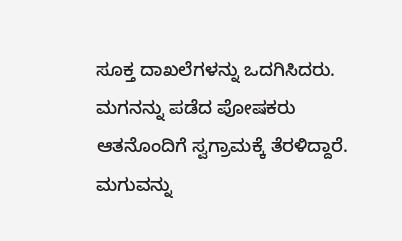ಸೂಕ್ತ ದಾಖಲೆಗಳನ್ನು ಒದಗಿಸಿದರು. ಮಗನನ್ನು ಪಡೆದ ಪೋಷಕರು ಆತನೊಂದಿಗೆ ಸ್ವಗ್ರಾಮಕ್ಕೆ ತೆರಳಿದ್ದಾರೆ.
ಮಗುವನ್ನು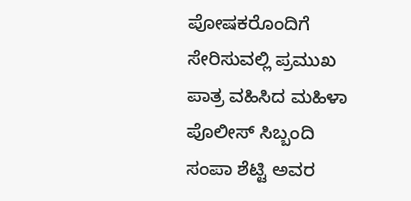ಪೋಷಕರೊಂದಿಗೆ ಸೇರಿಸುವಲ್ಲಿ ಪ್ರಮುಖ ಪಾತ್ರ ವಹಿಸಿದ ಮಹಿಳಾ ಪೊಲೀಸ್ ಸಿಬ್ಬಂದಿ ಸಂಪಾ ಶೆಟ್ಟಿ ಅವರ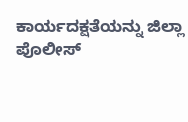ಕಾರ್ಯದಕ್ಷತೆಯನ್ನು ಜಿಲ್ಲಾ ಪೊಲೀಸ್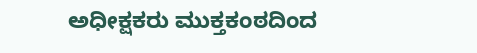ಅಧೀಕ್ಷಕರು ಮುಕ್ತಕಂಠದಿಂದ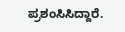ಪ್ರಶಂಸಿಸಿದ್ದಾರೆ.